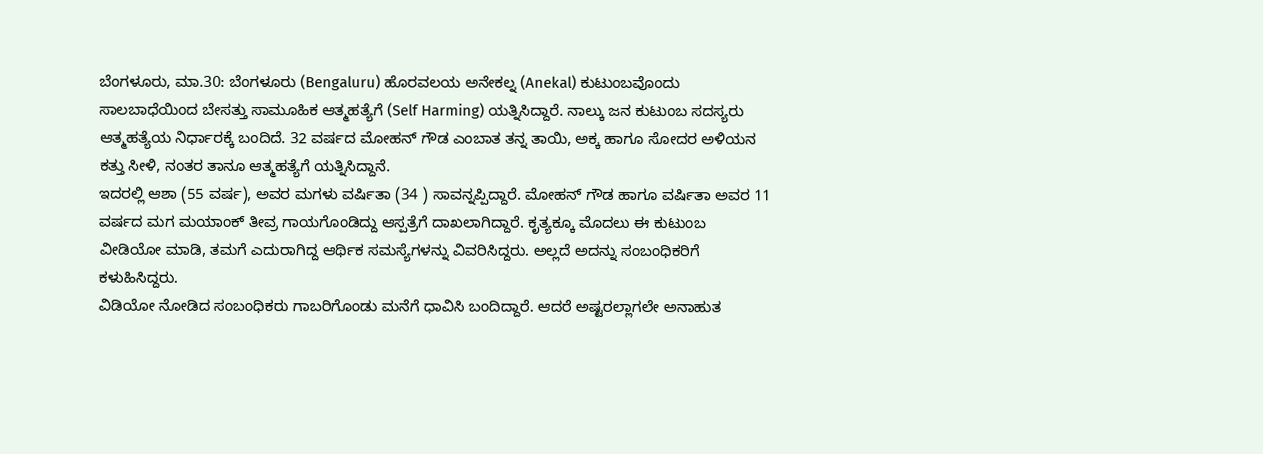ಬೆಂಗಳೂರು, ಮಾ.30: ಬೆಂಗಳೂರು (Bengaluru) ಹೊರವಲಯ ಅನೇಕಲ್ನ (Anekal) ಕುಟುಂಬವೊಂದು ಸಾಲಬಾಧೆಯಿಂದ ಬೇಸತ್ತು ಸಾಮೂಹಿಕ ಆತ್ಮಹತ್ಯೆಗೆ (Self Harming) ಯತ್ನಿಸಿದ್ದಾರೆ. ನಾಲ್ಕು ಜನ ಕುಟುಂಬ ಸದಸ್ಯರು ಆತ್ಮಹತ್ಯೆಯ ನಿರ್ಧಾರಕ್ಕೆ ಬಂದಿದೆ. 32 ವರ್ಷದ ಮೋಹನ್ ಗೌಡ ಎಂಬಾತ ತನ್ನ ತಾಯಿ, ಅಕ್ಕ ಹಾಗೂ ಸೋದರ ಅಳಿಯನ ಕತ್ತು ಸೀಳಿ, ನಂತರ ತಾನೂ ಆತ್ಮಹತ್ಯೆಗೆ ಯತ್ನಿಸಿದ್ದಾನೆ.
ಇದರಲ್ಲಿ ಆಶಾ (55 ವರ್ಷ), ಅವರ ಮಗಳು ವರ್ಷಿತಾ (34 ) ಸಾವನ್ನಪ್ಪಿದ್ದಾರೆ. ಮೋಹನ್ ಗೌಡ ಹಾಗೂ ವರ್ಷಿತಾ ಅವರ 11 ವರ್ಷದ ಮಗ ಮಯಾಂಕ್ ತೀವ್ರ ಗಾಯಗೊಂಡಿದ್ದು ಆಸ್ಪತ್ರೆಗೆ ದಾಖಲಾಗಿದ್ದಾರೆ. ಕೃತ್ಯಕ್ಕೂ ಮೊದಲು ಈ ಕುಟುಂಬ ವೀಡಿಯೋ ಮಾಡಿ, ತಮಗೆ ಎದುರಾಗಿದ್ದ ಆರ್ಥಿಕ ಸಮಸ್ಯೆಗಳನ್ನು ವಿವರಿಸಿದ್ದರು. ಅಲ್ಲದೆ ಅದನ್ನು ಸಂಬಂಧಿಕರಿಗೆ ಕಳುಹಿಸಿದ್ದರು.
ವಿಡಿಯೋ ನೋಡಿದ ಸಂಬಂಧಿಕರು ಗಾಬರಿಗೊಂಡು ಮನೆಗೆ ಧಾವಿಸಿ ಬಂದಿದ್ದಾರೆ. ಆದರೆ ಅಷ್ಟರಲ್ಲಾಗಲೇ ಅನಾಹುತ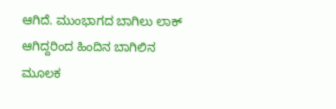ಆಗಿದೆ. ಮುಂಭಾಗದ ಬಾಗಿಲು ಲಾಕ್ ಆಗಿದ್ದರಿಂದ ಹಿಂದಿನ ಬಾಗಿಲಿನ ಮೂಲಕ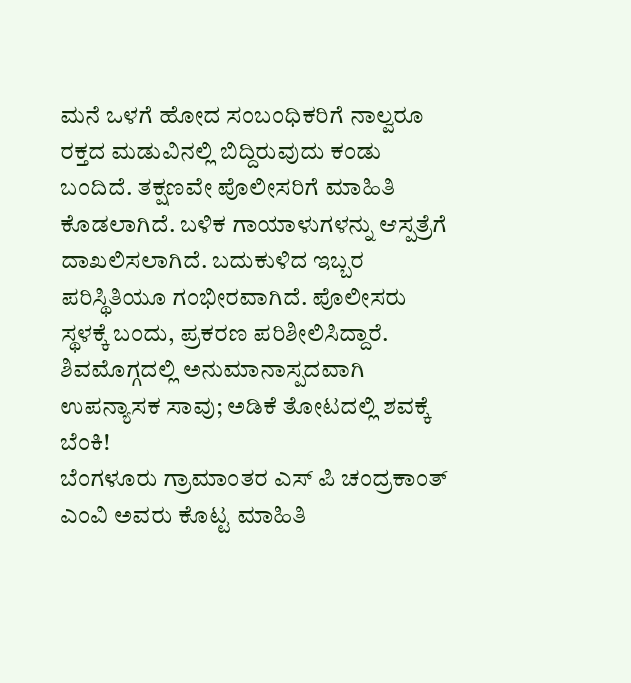ಮನೆ ಒಳಗೆ ಹೋದ ಸಂಬಂಧಿಕರಿಗೆ ನಾಲ್ವರೂ ರಕ್ತದ ಮಡುವಿನಲ್ಲಿ ಬಿದ್ದಿರುವುದು ಕಂಡು ಬಂದಿದೆ. ತಕ್ಷಣವೇ ಪೊಲೀಸರಿಗೆ ಮಾಹಿತಿ ಕೊಡಲಾಗಿದೆ. ಬಳಿಕ ಗಾಯಾಳುಗಳನ್ನು ಆಸ್ಪತ್ರೆಗೆ ದಾಖಲಿಸಲಾಗಿದೆ. ಬದುಕುಳಿದ ಇಬ್ಬರ ಪರಿಸ್ಥಿತಿಯೂ ಗಂಭೀರವಾಗಿದೆ. ಪೊಲೀಸರು ಸ್ಥಳಕ್ಕೆ ಬಂದು, ಪ್ರಕರಣ ಪರಿಶೀಲಿಸಿದ್ದಾರೆ.
ಶಿವಮೊಗ್ಗದಲ್ಲಿ ಅನುಮಾನಾಸ್ಪದವಾಗಿ ಉಪನ್ಯಾಸಕ ಸಾವು; ಅಡಿಕೆ ತೋಟದಲ್ಲಿ ಶವಕ್ಕೆ ಬೆಂಕಿ!
ಬೆಂಗಳೂರು ಗ್ರಾಮಾಂತರ ಎಸ್ ಪಿ ಚಂದ್ರಕಾಂತ್ ಎಂವಿ ಅವರು ಕೊಟ್ಟ ಮಾಹಿತಿ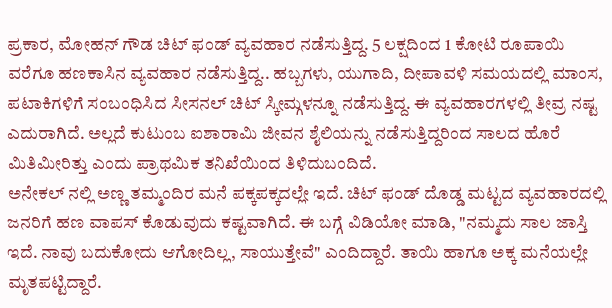ಪ್ರಕಾರ, ಮೋಹನ್ ಗೌಡ ಚಿಟ್ ಫಂಡ್ ವ್ಯವಹಾರ ನಡೆಸುತ್ತಿದ್ದ. 5 ಲಕ್ಷದಿಂದ 1 ಕೋಟಿ ರೂಪಾಯಿ ವರೆಗೂ ಹಣಕಾಸಿನ ವ್ಯವಹಾರ ನಡೆಸುತ್ತಿದ್ದ.. ಹಬ್ಬಗಳು, ಯುಗಾದಿ, ದೀಪಾವಳಿ ಸಮಯದಲ್ಲಿ ಮಾಂಸ, ಪಟಾಕಿಗಳಿಗೆ ಸಂಬಂಧಿಸಿದ ಸೀಸನಲ್ ಚಿಟ್ ಸ್ಕೀಮ್ಗಳನ್ನೂ ನಡೆಸುತ್ತಿದ್ದ. ಈ ವ್ಯವಹಾರಗಳಲ್ಲಿ ತೀವ್ರ ನಷ್ಟ ಎದುರಾಗಿದೆ. ಅಲ್ಲದೆ ಕುಟುಂಬ ಐಶಾರಾಮಿ ಜೀವನ ಶೈಲಿಯನ್ನು ನಡೆಸುತ್ತಿದ್ದರಿಂದ ಸಾಲದ ಹೊರೆ ಮಿತಿಮೀರಿತ್ತು ಎಂದು ಪ್ರಾಥಮಿಕ ತನಿಖೆಯಿಂದ ತಿಳಿದುಬಂದಿದೆ.
ಅನೇಕಲ್ ನಲ್ಲಿ ಅಣ್ಣ ತಮ್ಮಂದಿರ ಮನೆ ಪಕ್ಕಪಕ್ಕದಲ್ಲೇ ಇದೆ. ಚಿಟ್ ಫಂಡ್ ದೊಡ್ಡ ಮಟ್ಟದ ವ್ಯವಹಾರದಲ್ಲಿ ಜನರಿಗೆ ಹಣ ವಾಪಸ್ ಕೊಡುವುದು ಕಷ್ಟವಾಗಿದೆ. ಈ ಬಗ್ಗೆ ವಿಡಿಯೋ ಮಾಡಿ, "ನಮ್ಮದು ಸಾಲ ಜಾಸ್ತಿ ಇದೆ. ನಾವು ಬದುಕೋದು ಆಗೋದಿಲ್ಲ, ಸಾಯುತ್ತೇವೆ" ಎಂದಿದ್ದಾರೆ. ತಾಯಿ ಹಾಗೂ ಅಕ್ಕ ಮನೆಯಲ್ಲೇ ಮೃತಪಟ್ಟಿದ್ದಾರೆ.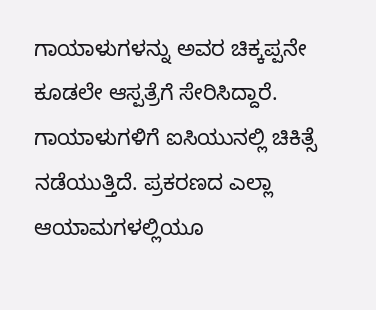ಗಾಯಾಳುಗಳನ್ನು ಅವರ ಚಿಕ್ಕಪ್ಪನೇ ಕೂಡಲೇ ಆಸ್ಪತ್ರೆಗೆ ಸೇರಿಸಿದ್ದಾರೆ. ಗಾಯಾಳುಗಳಿಗೆ ಐಸಿಯುನಲ್ಲಿ ಚಿಕಿತ್ಸೆ ನಡೆಯುತ್ತಿದೆ. ಪ್ರಕರಣದ ಎಲ್ಲಾ ಆಯಾಮಗಳಲ್ಲಿಯೂ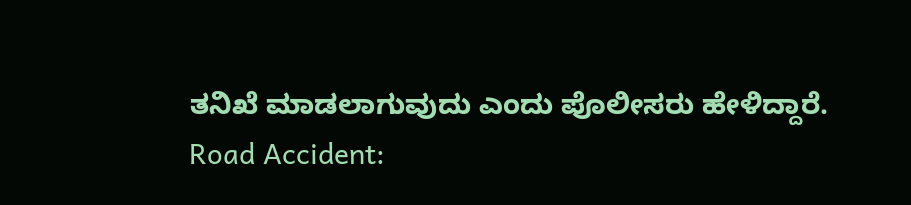ತನಿಖೆ ಮಾಡಲಾಗುವುದು ಎಂದು ಪೊಲೀಸರು ಹೇಳಿದ್ದಾರೆ.
Road Accident: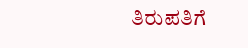ತಿರುಪತಿಗೆ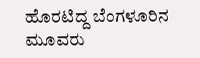ಹೊರಟಿದ್ದ ಬೆಂಗಳೂರಿನ ಮೂವರು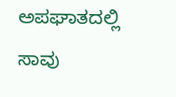ಅಪಘಾತದಲ್ಲಿ ಸಾವು